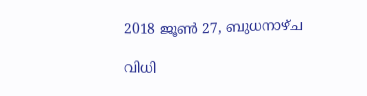2018 ജൂൺ 27, ബുധനാഴ്‌ച

വിധി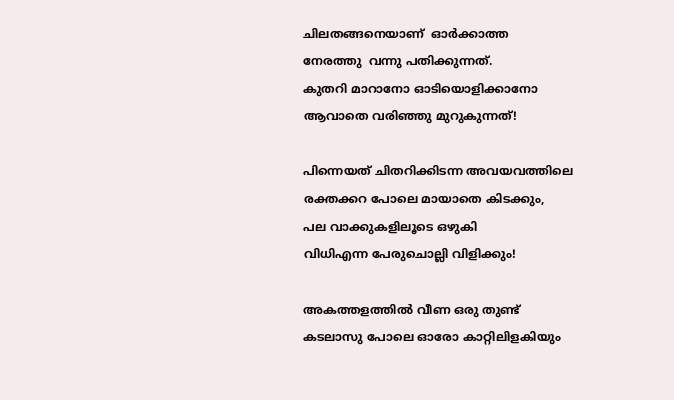ചിലതങ്ങനെയാണ്  ഓർക്കാത്ത
നേരത്തു  വന്നു പതിക്കുന്നത്.
കുതറി മാറാനോ ഓടിയൊളിക്കാനോ
ആവാതെ വരിഞ്ഞു മുറുകുന്നത്!

പിന്നെയത് ചിതറിക്കിടന്ന അവയവത്തിലെ
രക്തക്കറ പോലെ മായാതെ കിടക്കും,
പല വാക്കുകളിലൂടെ ഒഴുകി
വിധിഎന്ന പേരുചൊല്ലി വിളിക്കും!

അകത്തളത്തിൽ വീണ ഒരു തുണ്ട്
കടലാസു പോലെ ഓരോ കാറ്റിലിളകിയും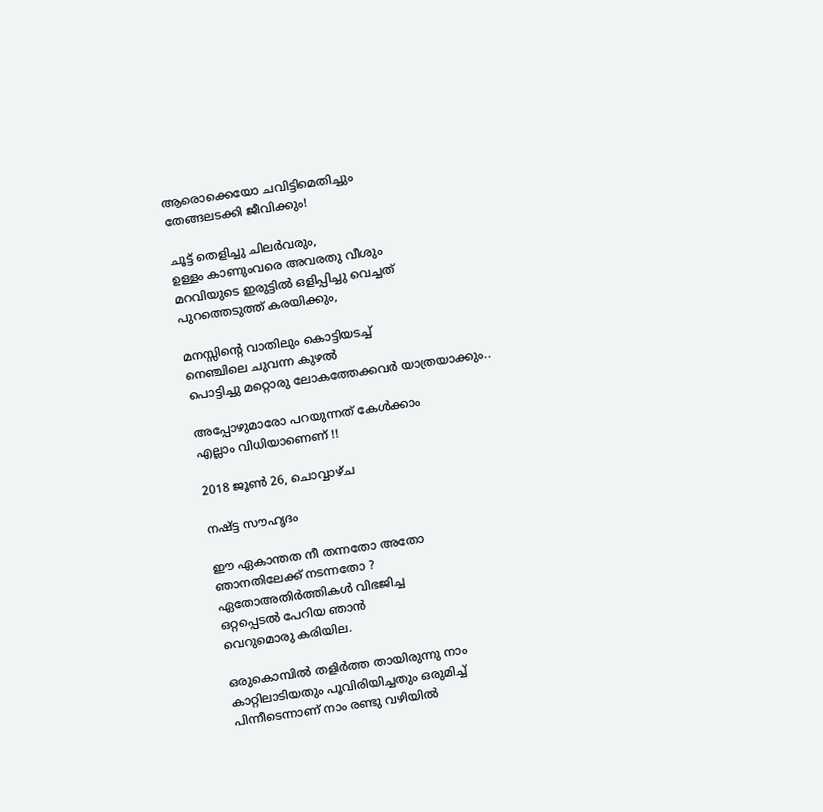ആരൊക്കെയോ ചവിട്ടിമെതിച്ചും
തേങ്ങലടക്കി ജീവിക്കും!

ചൂട്ട് തെളിച്ചു ചിലർവരും,
ഉള്ളം കാണുംവരെ അവരതു വീശും
മറവിയുടെ ഇരുട്ടിൽ ഒളിപ്പിച്ചു വെച്ചത്
പുറത്തെടുത്ത് കരയിക്കും,

മനസ്സിന്റെ വാതിലും കൊട്ടിയടച്ച്
നെഞ്ചിലെ ചുവന്ന കുഴൽ
പൊട്ടിച്ചു മറ്റൊരു ലോകത്തേക്കവർ യാത്രയാക്കും..

അപ്പോഴുമാരോ പറയുന്നത് കേൾക്കാം
എല്ലാം വിധിയാണെണ് !!

2018 ജൂൺ 26, ചൊവ്വാഴ്ച

നഷ്ട്ട സൗഹൃദം

ഈ ഏകാന്തത നീ തന്നതോ അതോ
ഞാനതിലേക്ക് നടന്നതോ ?
ഏതോഅതിർത്തികൾ വിഭജിച്ച
ഒറ്റപ്പെടൽ പേറിയ ഞാൻ
വെറുമൊരു കരിയില.

ഒരുകൊമ്പിൽ തളിർത്ത തായിരുന്നു നാം
കാറ്റിലാടിയതും പൂവിരിയിച്ചതും ഒരുമിച്ച്
പിന്നീടെന്നാണ് നാം രണ്ടു വഴിയിൽ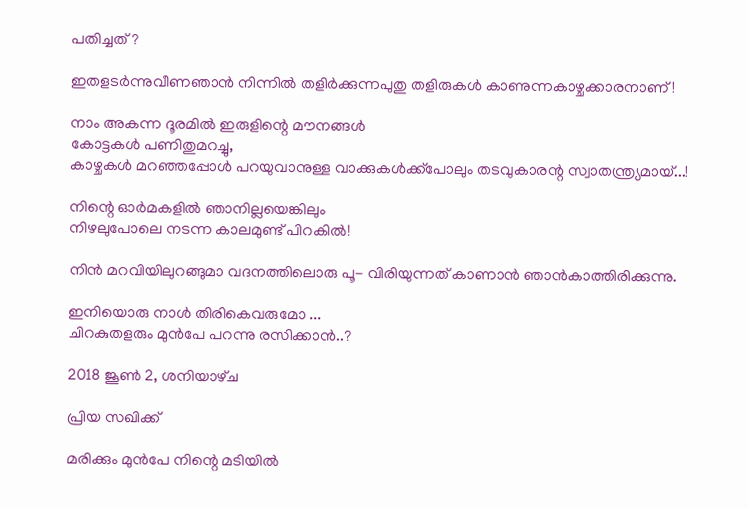പതിച്ചത് ?

ഇതളടർന്നുവീണഞാൻ നിന്നിൽ തളിർക്കുന്നപുതു തളിരുകൾ കാണുന്നകാഴ്ചക്കാരനാണ് !

നാം അകന്ന ദൂരമിൽ ഇരുളിന്റെ മൗനങ്ങൾ
കോട്ടകൾ പണിതുമറച്ചു,
കാഴ്ചകൾ മറഞ്ഞപ്പോൾ പറയുവാനുള്ള വാക്കുകൾക്ക്പോലും തടവുകാരന്റ സ്വാതന്ത്ര്യമായ്...!

നിന്റെ ഓർമകളിൽ ഞാനില്ലയെങ്കിലും
നിഴലുപോലെ നടന്ന കാലമുണ്ട് പിറകിൽ!

നിൻ മറവിയിലുറങ്ങുമാ വദനത്തിലൊരു പൂ- വിരിയുന്നത് കാണാൻ ഞാൻകാത്തിരിക്കുന്നു.

ഇനിയൊരു നാൾ തിരികെവരുമോ ...
ചിറകുതളരും മുൻപേ പറന്നു രസിക്കാൻ..?

2018 ജൂൺ 2, ശനിയാഴ്‌ച

പ്രിയ സഖിക്ക്

മരിക്കും മുൻപേ നിന്റെ മടിയിൽ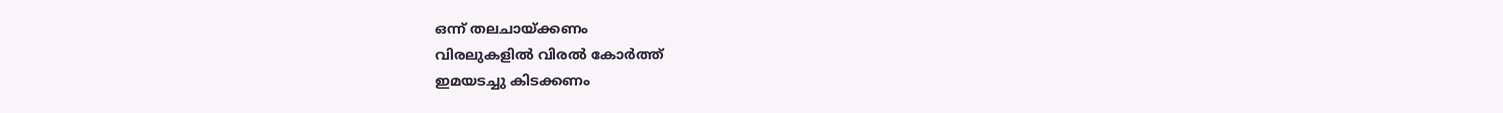ഒന്ന് തലചായ്ക്കണം
വിരലുകളിൽ വിരൽ കോർത്ത്
ഇമയടച്ചു കിടക്കണം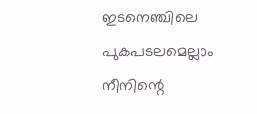ഇടനെഞ്ചിലെ പുകപടലമെല്ലാം
നീനിന്റെ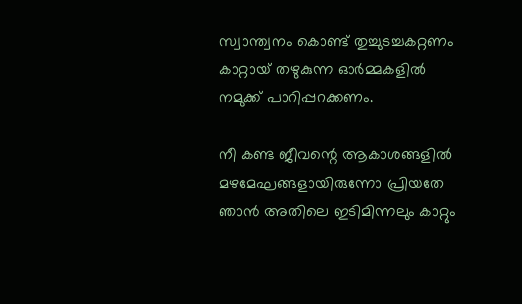സ്വാന്ത്വനം കൊണ്ട് തുച്ചുടച്ചകറ്റണം
കാറ്റായ് തഴുകുന്ന ഓർമ്മകളിൽ
നമുക്ക് പാറിപ്പറക്കണം.

നീ കണ്ട ജീവന്റെ ആകാശങ്ങളിൽ
മഴമേഘങ്ങളായിരുന്നോ പ്രിയതേ
ഞാൻ അതിലെ ഇടിമിന്നലും കാറ്റും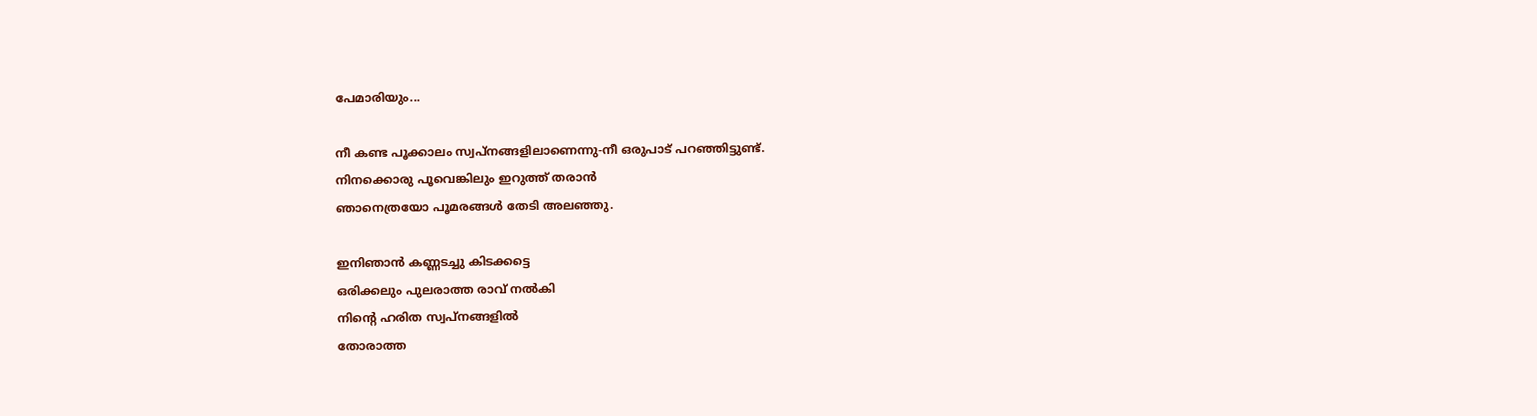പേമാരിയും...

നീ കണ്ട പൂക്കാലം സ്വപ്നങ്ങളിലാണെന്നു-നീ ഒരുപാട് പറഞ്ഞിട്ടുണ്ട്.
നിനക്കൊരു പൂവെങ്കിലും ഇറുത്ത് തരാൻ
ഞാനെത്രയോ പൂമരങ്ങൾ തേടി അലഞ്ഞു.

ഇനിഞാൻ കണ്ണടച്ചു കിടക്കട്ടെ
ഒരിക്കലും പുലരാത്ത രാവ് നൽകി
നിന്റെ ഹരിത സ്വപ്നങ്ങളിൽ
തോരാത്ത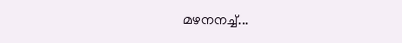മഴനനച്ച്...